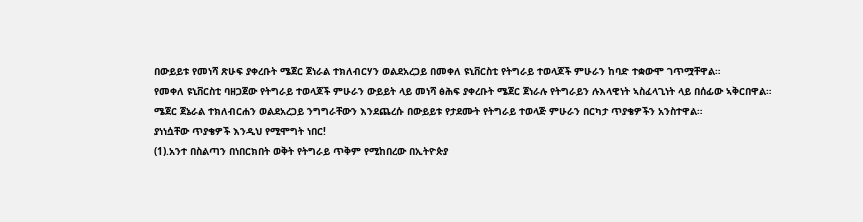በውይይቱ የመነሻ ጽሁፍ ያቀረቡት ሜጀር ጀነራል ተክለብርሃን ወልደአረጋይ በመቀለ ዩኒቨርስቲ የትግራይ ተወላጆች ምሁራን ከባድ ተቋውሞ ገጥሟቸዋል።
የመቀለ ዩኒቨርስቲ ባዘጋጀው የትግራይ ተወላጆች ምሁራን ውይይት ላይ መነሻ ፅሕፍ ያቀረቡት ሜጀር ጀነራሉ የትግራይን ሉእላዊነት ኣስፈላጊነት ላይ በሰፊው ኣቅርበዋል።
ሜጀር ጀኔራል ተክለብርሐን ወልደአረጋይ ንግግራቸውን እንደጨረሱ በውይይቱ የታደሙት የትግራይ ተወላጅ ምሁራን በርካታ ጥያቄዎችን አንስተዋል።
ያነነሷቸው ጥያቄዎች እንዲህ የሚሞግት ነበር!
(1).አንተ በስልጣን በነበርክበት ወቅት የትግራይ ጥቅም የሚከበረው በኢትዮጵያ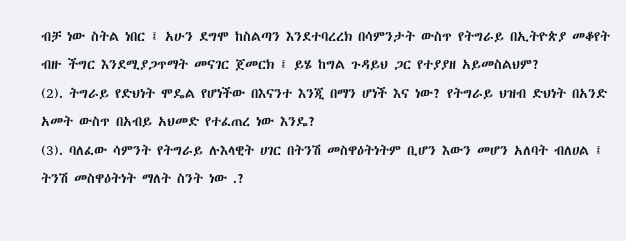ብቻ ነው ስትል ነበር ፤ አሁን ደግሞ ከስልጣን እንደተባረረክ በሳምንታት ውስጥ የትግራይ በኢትዮጵያ መቆየት ብዙ ችግር እንደሚያጋጥማት መናገር ጀመርክ ፤ ይሄ ከግል ጉዳይህ ጋር የተያያዘ አይመስልህም?
(2). ትግራይ የድህነት ሞዴል የሆነችው በእናንተ እንጂ በማን ሆነች እና ነው? የትግራይ ህዝብ ድህነት በአንድ አመት ውስጥ በአብይ አህመድ የተፈጠረ ነው እንዴ?
(3). ባለፈው ሳምንት የትግራይ ሉእላዊት ሀገር በትንሽ መስዋዕትነትም ቢሆን እውን መሆን አለባት ብለሀል ፤ ትንሽ መስዋዕትነት ማለት ስንት ነው .?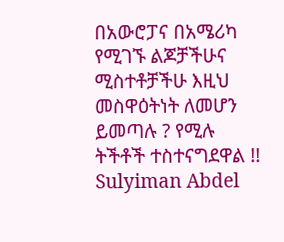በአውሮፓና በአሜሪካ የሚገኙ ልጆቻችሁና ሚስተቶቻችሁ እዚህ መስዋዕትነት ለመሆን ይመጣሉ ? የሚሉ ትችቶች ተስተናግደዋል !!
Sulyiman Abdel